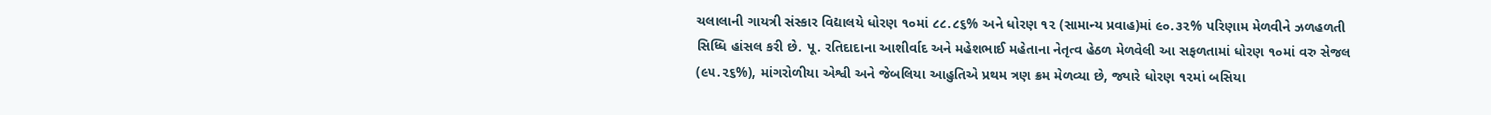ચલાલાની ગાયત્રી સંસ્કાર વિદ્યાલયે ધોરણ ૧૦માં ૮૮.૮૬% અને ધોરણ ૧૨ (સામાન્ય પ્રવાહ)માં ૯૦.૩૨% પરિણામ મેળવીને ઝળહળતી સિધ્ધિ હાંસલ કરી છે. પૂ. રતિદાદાના આશીર્વાદ અને મહેશભાઈ મહેતાના નેતૃત્વ હેઠળ મેળવેલી આ સફળતામાં ધોરણ ૧૦માં વરુ સેજલ (૯૫.૨૬%), માંગરોળીયા એશ્વી અને જેબલિયા આહુતિએ પ્રથમ ત્રણ ક્રમ મેળવ્યા છે, જ્યારે ધોરણ ૧૨માં બસિયા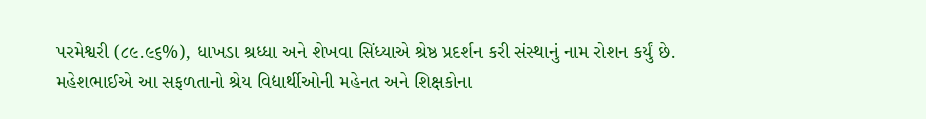પરમેશ્વરી (૮૯.૯૬%), ધાખડા શ્રધ્ધા અને શેખવા સિંધ્યાએ શ્રેષ્ઠ પ્રદર્શન કરી સંસ્થાનું નામ રોશન કર્યું છે. મહેશભાઈએ આ સફળતાનો શ્રેય વિદ્યાર્થીઓની મહેનત અને શિક્ષકોના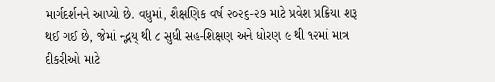માર્ગદર્શનને આપ્યો છે. વધુમાં, શૈક્ષણિક વર્ષ ૨૦૨૬-૨૭ માટે પ્રવેશ પ્રક્રિયા શરૂ થઈ ગઈ છે, જેમાં ન્દ્ભય્ થી ૮ સુધી સહ-શિક્ષણ અને ધોરણ ૯ થી ૧૨માં માત્ર દીકરીઓ માટે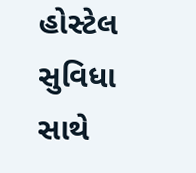હોસ્ટેલ સુવિધા સાથે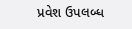પ્રવેશ ઉપલબ્ધ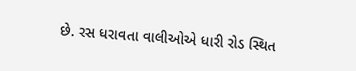છે. રસ ધરાવતા વાલીઓએ ધારી રોડ સ્થિત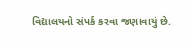વિદ્યાલયનો સંપર્ક કરવા જણાવાયું છે.